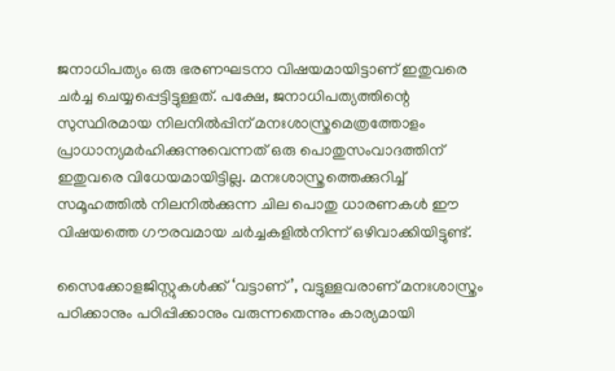ജനാധിപത്യം ഒരു ഭരണഘടനാ വിഷയമായിട്ടാണ് ഇതുവരെ ചർച്ച ചെയ്യപ്പെട്ടിട്ടുള്ളത്. പക്ഷേ, ജനാധിപത്യത്തിന്റെ സുസ്ഥിരമായ നിലനിൽപ്പിന് മനഃശാസ്ത്രമെത്രത്തോളം പ്രാധാന്യമർഹിക്കുന്നുവെന്നത് ഒരു പൊതുസംവാദത്തിന് ഇതുവരെ വിധേയമായിട്ടില്ല. മനഃശാസ്ത്രത്തെക്കുറിച്ച് സമൂഹത്തിൽ നിലനിൽക്കുന്ന ചില പൊതു ധാരണകൾ ഈ വിഷയത്തെ ഗൗരവമായ ചർച്ചകളിൽനിന്ന് ഒഴിവാക്കിയിട്ടുണ്ട്.

സൈക്കോളജിസ്റ്റുകൾക്ക് ‘വട്ടാണ്’, വട്ടുള്ളവരാണ് മനഃശാസ്ത്രം പഠിക്കാനും പഠിപ്പിക്കാനും വരുന്നതെന്നും കാര്യമായി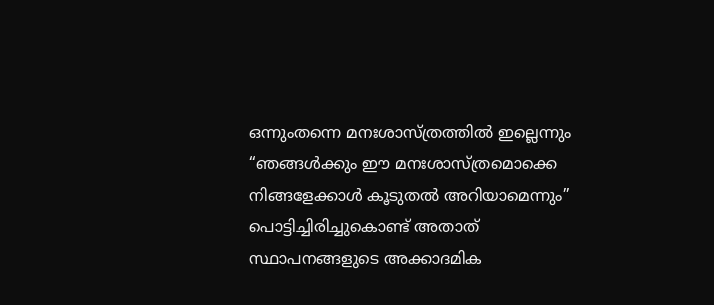ഒന്നുംതന്നെ മനഃശാസ്ത്രത്തിൽ ഇല്ലെന്നും “ഞങ്ങൾക്കും ഈ മനഃശാസ്ത്രമൊക്കെ നിങ്ങളേക്കാൾ കൂടുതൽ അറിയാമെന്നും” പൊട്ടിച്ചിരിച്ചുകൊണ്ട് അതാത് സ്ഥാപനങ്ങളുടെ അക്കാദമിക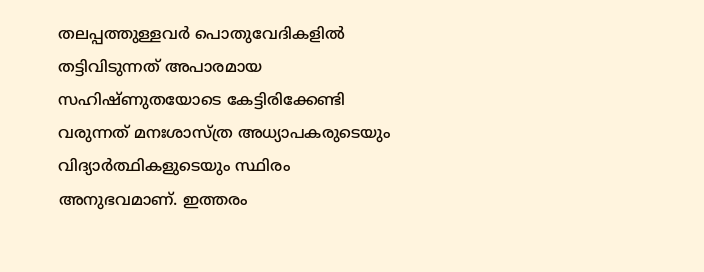തലപ്പത്തുള്ളവർ പൊതുവേദികളിൽ തട്ടിവിടുന്നത് അപാരമായ സഹിഷ്ണുതയോടെ കേട്ടിരിക്കേണ്ടി വരുന്നത് മനഃശാസ്ത്ര അധ്യാപകരുടെയും വിദ്യാർത്ഥികളുടെയും സ്ഥിരം അനുഭവമാണ്. ഇത്തരം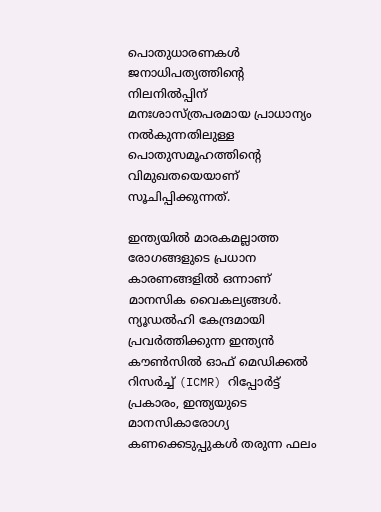പൊതുധാരണകൾ ജനാധിപത്യത്തിന്റെ നിലനിൽപ്പിന് മനഃശാസ്ത്രപരമായ പ്രാധാന്യം നൽകുന്നതിലുള്ള പൊതുസമൂഹത്തിന്റെ വിമുഖതയെയാണ് സൂചിപ്പിക്കുന്നത്.

ഇന്ത്യയിൽ മാരകമല്ലാത്ത രോഗങ്ങളുടെ പ്രധാന കാരണങ്ങളിൽ ഒന്നാണ് മാനസിക വൈകല്യങ്ങൾ. ന്യൂഡൽഹി കേന്ദ്രമായി പ്രവർത്തിക്കുന്ന ഇന്ത്യൻ കൗൺസിൽ ഓഫ് മെഡിക്കൽ റിസർച്ച് (ICMR) റിപ്പോർട്ട് പ്രകാരം, ഇന്ത്യയുടെ മാനസികാരോഗ്യ കണക്കെടുപ്പുകൾ തരുന്ന ഫലം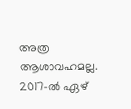അത്ര ആശാവഹമല്ല. 2017-ൽ ഏഴ്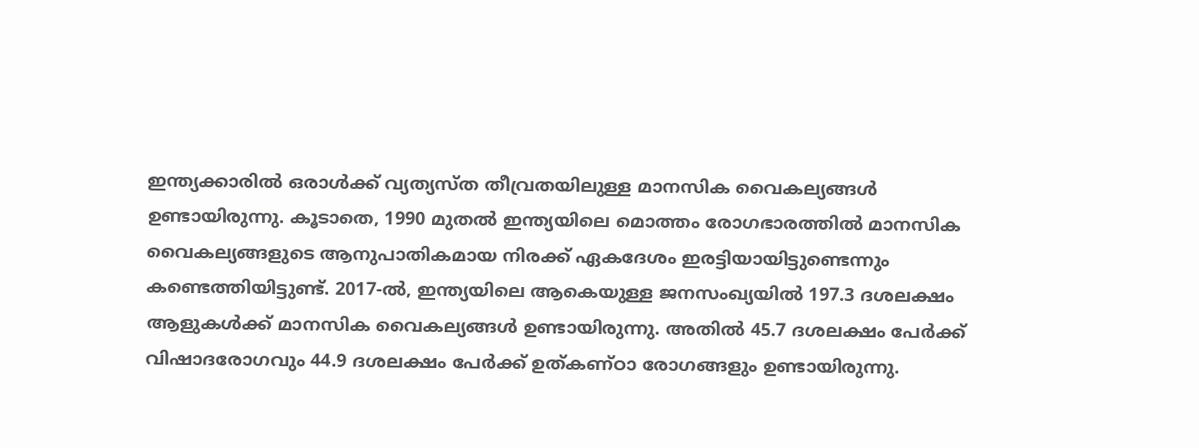ഇന്ത്യക്കാരിൽ ഒരാൾക്ക് വ്യത്യസ്ത തീവ്രതയിലുള്ള മാനസിക വൈകല്യങ്ങൾ ഉണ്ടായിരുന്നു. കൂടാതെ, 1990 മുതൽ ഇന്ത്യയിലെ മൊത്തം രോഗഭാരത്തിൽ മാനസിക വൈകല്യങ്ങളുടെ ആനുപാതികമായ നിരക്ക് ഏകദേശം ഇരട്ടിയായിട്ടുണ്ടെന്നും കണ്ടെത്തിയിട്ടുണ്ട്. 2017-ൽ, ഇന്ത്യയിലെ ആകെയുള്ള ജനസംഖ്യയിൽ 197.3 ദശലക്ഷം ആളുകൾക്ക് മാനസിക വൈകല്യങ്ങൾ ഉണ്ടായിരുന്നു. അതിൽ 45.7 ദശലക്ഷം പേർക്ക് വിഷാദരോഗവും 44.9 ദശലക്ഷം പേർക്ക് ഉത്കണ്ഠാ രോഗങ്ങളും ഉണ്ടായിരുന്നു.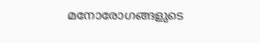മനോരോഗങ്ങളുടെ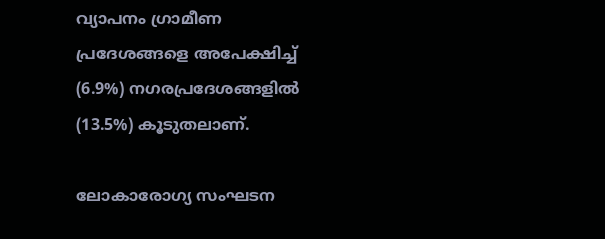വ്യാപനം ഗ്രാമീണ പ്രദേശങ്ങളെ അപേക്ഷിച്ച് (6.9%) നഗരപ്രദേശങ്ങളിൽ (13.5%) കൂടുതലാണ്.

ലോകാരോഗ്യ സംഘടന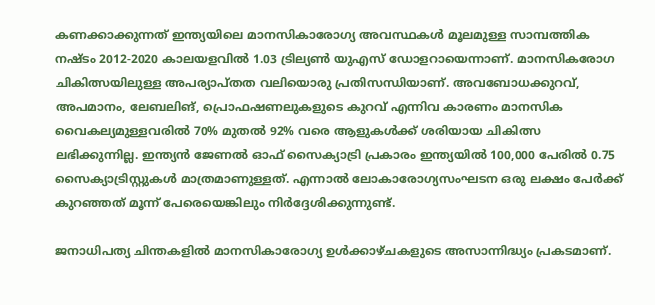കണക്കാക്കുന്നത് ഇന്ത്യയിലെ മാനസികാരോഗ്യ അവസ്ഥകൾ മൂലമുള്ള സാമ്പത്തിക നഷ്ടം 2012-2020 കാലയളവിൽ 1.03 ട്രില്യൺ യുഎസ് ഡോളറായെന്നാണ്. മാനസികരോഗ ചികിത്സയിലുള്ള അപര്യാപ്തത വലിയൊരു പ്രതിസന്ധിയാണ്. അവബോധക്കുറവ്, അപമാനം, ലേബലിങ്, പ്രൊഫഷണലുകളുടെ കുറവ് എന്നിവ കാരണം മാനസിക വൈകല്യമുള്ളവരിൽ 70% മുതൽ 92% വരെ ആളുകൾക്ക് ശരിയായ ചികിത്സ ലഭിക്കുന്നില്ല. ഇന്ത്യൻ ജേണൽ ഓഫ് സൈക്യാട്രി പ്രകാരം ഇന്ത്യയിൽ 100,000 പേരിൽ 0.75 സൈക്യാട്രിസ്റ്റുകൾ മാത്രമാണുള്ളത്. എന്നാൽ ലോകാരോഗ്യസംഘടന ഒരു ലക്ഷം പേർക്ക് കുറഞ്ഞത് മൂന്ന് പേരെയെങ്കിലും നിർദ്ദേശിക്കുന്നുണ്ട്.

ജനാധിപത്യ ചിന്തകളിൽ മാനസികാരോഗ്യ ഉൾക്കാഴ്ചകളുടെ അസാന്നിദ്ധ്യം പ്രകടമാണ്.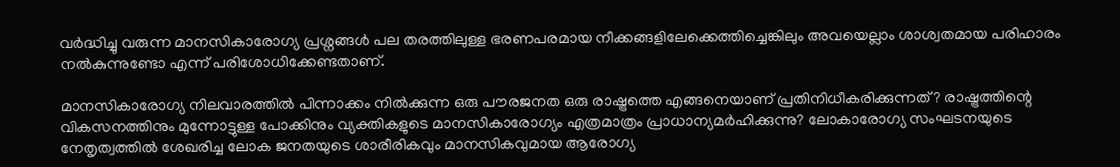വർദ്ധിച്ചു വരുന്ന മാനസികാരോഗ്യ പ്രശ്നങ്ങൾ പല തരത്തിലുള്ള ഭരണപരമായ നീക്കങ്ങളിലേക്കെത്തിച്ചെങ്കിലും അവയെല്ലാം ശാശ്വതമായ പരിഹാരം നൽകുന്നുണ്ടോ എന്ന് പരിശോധിക്കേണ്ടതാണ്.

മാനസികാരോഗ്യ നിലവാരത്തിൽ പിന്നാക്കം നിൽക്കുന്ന ഒരു പൗരജനത ഒരു രാഷ്ട്രത്തെ എങ്ങനെയാണ് പ്രതിനിധീകരിക്കുന്നത്? രാഷ്ട്രത്തിന്റെ വികസനത്തിനും മുന്നോട്ടുള്ള പോക്കിനും വ്യക്തികളുടെ മാനസികാരോഗ്യം എത്രമാത്രം പ്രാധാന്യമർഹിക്കുന്നു? ലോകാരോഗ്യ സംഘടനയുടെ നേതൃത്വത്തിൽ ശേഖരിച്ച ലോക ജനതയുടെ ശാരീരികവും മാനസികവുമായ ആരോഗ്യ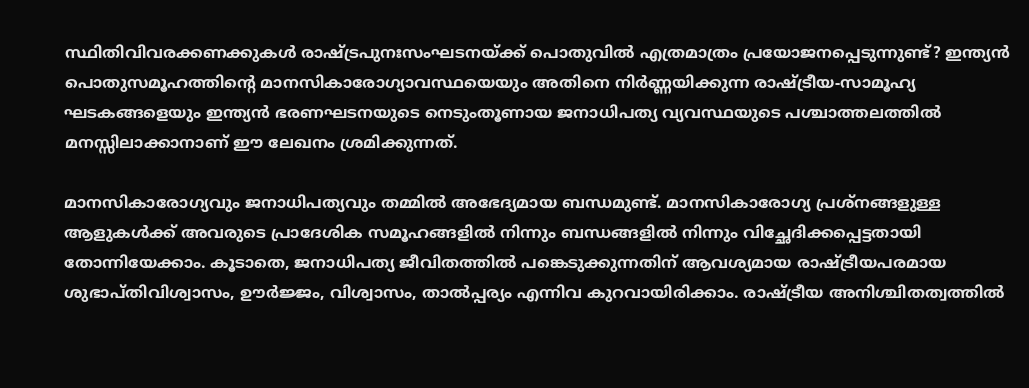സ്ഥിതിവിവരക്കണക്കുകൾ രാഷ്ട്രപുനഃസംഘടനയ്ക്ക് പൊതുവിൽ എത്രമാത്രം പ്രയോജനപ്പെടുന്നുണ്ട്? ഇന്ത്യൻ പൊതുസമൂഹത്തിന്റെ മാനസികാരോഗ്യാവസ്ഥയെയും അതിനെ നിർണ്ണയിക്കുന്ന രാഷ്ട്രീയ-സാമൂഹ്യ ഘടകങ്ങളെയും ഇന്ത്യൻ ഭരണഘടനയുടെ നെടുംതൂണായ ജനാധിപത്യ വ്യവസ്ഥയുടെ പശ്ചാത്തലത്തിൽ മനസ്സിലാക്കാനാണ് ഈ ലേഖനം ശ്രമിക്കുന്നത്.

മാനസികാരോഗ്യവും ജനാധിപത്യവും തമ്മിൽ അഭേദ്യമായ ബന്ധമുണ്ട്. മാനസികാരോഗ്യ പ്രശ്‌നങ്ങളുള്ള ആളുകൾക്ക് അവരുടെ പ്രാദേശിക സമൂഹങ്ങളിൽ നിന്നും ബന്ധങ്ങളിൽ നിന്നും വിച്ഛേദിക്കപ്പെട്ടതായി തോന്നിയേക്കാം. കൂടാതെ, ജനാധിപത്യ ജീവിതത്തിൽ പങ്കെടുക്കുന്നതിന് ആവശ്യമായ രാഷ്ട്രീയപരമായ ശുഭാപ്തിവിശ്വാസം, ഊർജ്ജം, വിശ്വാസം, താൽപ്പര്യം എന്നിവ കുറവായിരിക്കാം. രാഷ്ട്രീയ അനിശ്ചിതത്വത്തിൽ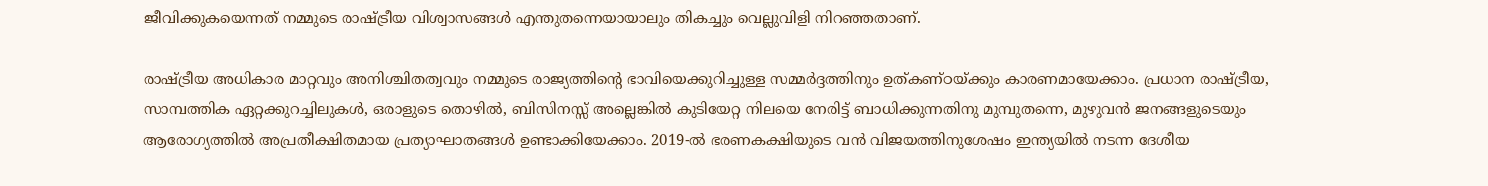ജീവിക്കുകയെന്നത് നമ്മുടെ രാഷ്ട്രീയ വിശ്വാസങ്ങൾ എന്തുതന്നെയായാലും തികച്ചും വെല്ലുവിളി നിറഞ്ഞതാണ്.

രാഷ്ട്രീയ അധികാര മാറ്റവും അനിശ്ചിതത്വവും നമ്മുടെ രാജ്യത്തിന്റെ ഭാവിയെക്കുറിച്ചുള്ള സമ്മർദ്ദത്തിനും ഉത്കണ്ഠയ്ക്കും കാരണമായേക്കാം. പ്രധാന രാഷ്ട്രീയ, സാമ്പത്തിക ഏറ്റക്കുറച്ചിലുകൾ, ഒരാളുടെ തൊഴിൽ, ബിസിനസ്സ് അല്ലെങ്കിൽ കുടിയേറ്റ നിലയെ നേരിട്ട് ബാധിക്കുന്നതിനു മുമ്പുതന്നെ, മുഴുവൻ ജനങ്ങളുടെയും ആരോഗ്യത്തിൽ അപ്രതീക്ഷിതമായ പ്രത്യാഘാതങ്ങൾ ഉണ്ടാക്കിയേക്കാം. 2019-ൽ ഭരണകക്ഷിയുടെ വൻ വിജയത്തിനുശേഷം ഇന്ത്യയിൽ നടന്ന ദേശീയ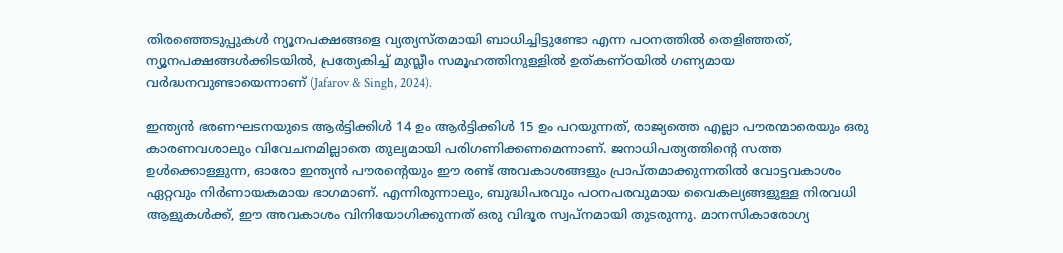തിരഞ്ഞെടുപ്പുകൾ ന്യൂനപക്ഷങ്ങളെ വ്യത്യസ്തമായി ബാധിച്ചിട്ടുണ്ടോ എന്ന പഠനത്തിൽ തെളിഞ്ഞത്, ന്യൂനപക്ഷങ്ങൾക്കിടയിൽ, പ്രത്യേകിച്ച് മുസ്ലീം സമൂഹത്തിനുള്ളിൽ ഉത്കണ്ഠയിൽ ഗണ്യമായ വർദ്ധനവുണ്ടായെന്നാണ് (Jafarov & Singh, 2024).

ഇന്ത്യൻ ഭരണഘടനയുടെ ആർട്ടിക്കിൾ 14 ഉം ആർട്ടിക്കിൾ 15 ഉം പറയുന്നത്, രാജ്യത്തെ എല്ലാ പൗരന്മാരെയും ഒരു കാരണവശാലും വിവേചനമില്ലാതെ തുല്യമായി പരിഗണിക്കണമെന്നാണ്. ജനാധിപത്യത്തിന്റെ സത്ത ഉൾക്കൊള്ളുന്ന, ഓരോ ഇന്ത്യൻ പൗരന്റെയും ഈ രണ്ട് അവകാശങ്ങളും പ്രാപ്തമാക്കുന്നതിൽ വോട്ടവകാശം ഏറ്റവും നിർണായകമായ ഭാഗമാണ്. എന്നിരുന്നാലും, ബുദ്ധിപരവും പഠനപരവുമായ വൈകല്യങ്ങളുള്ള നിരവധി ആളുകൾക്ക്, ഈ അവകാശം വിനിയോഗിക്കുന്നത് ഒരു വിദൂര സ്വപ്നമായി തുടരുന്നു. മാനസികാരോഗ്യ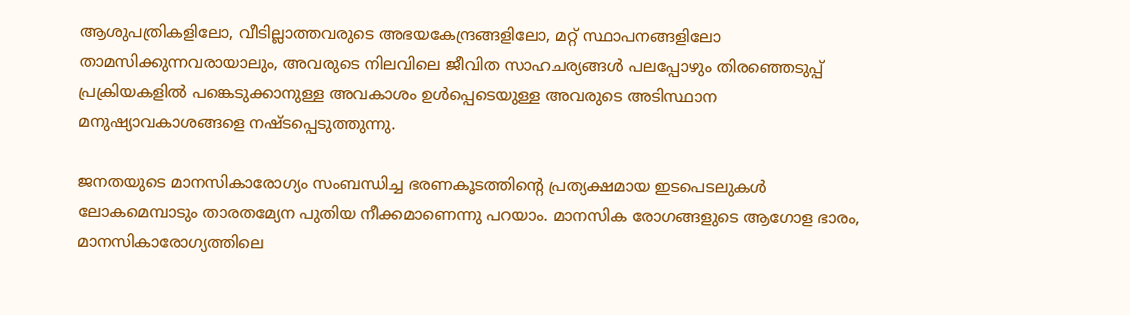ആശുപത്രികളിലോ, വീടില്ലാത്തവരുടെ അഭയകേന്ദ്രങ്ങളിലോ, മറ്റ് സ്ഥാപനങ്ങളിലോ താമസിക്കുന്നവരായാലും, അവരുടെ നിലവിലെ ജീവിത സാഹചര്യങ്ങൾ പലപ്പോഴും തിരഞ്ഞെടുപ്പ് പ്രക്രിയകളിൽ പങ്കെടുക്കാനുള്ള അവകാശം ഉൾപ്പെടെയുള്ള അവരുടെ അടിസ്ഥാന മനുഷ്യാവകാശങ്ങളെ നഷ്ടപ്പെടുത്തുന്നു.

ജനതയുടെ മാനസികാരോഗ്യം സംബന്ധിച്ച ഭരണകൂടത്തിന്റെ പ്രത്യക്ഷമായ ഇടപെടലുകൾ ലോകമെമ്പാടും താരതമ്യേന പുതിയ നീക്കമാണെന്നു പറയാം. മാനസിക രോഗങ്ങളുടെ ആഗോള ഭാരം, മാനസികാരോഗ്യത്തിലെ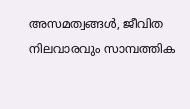അസമത്വങ്ങൾ, ജീവിത നിലവാരവും സാമ്പത്തിക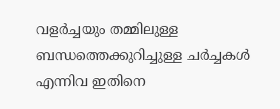വളർച്ചയും തമ്മിലുള്ള ബന്ധത്തെക്കുറിച്ചുള്ള ചർച്ചകൾ എന്നിവ ഇതിനെ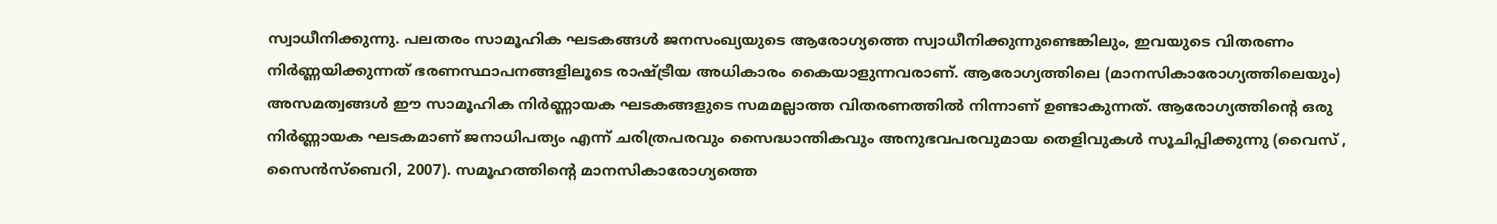സ്വാധീനിക്കുന്നു. പലതരം സാമൂഹിക ഘടകങ്ങൾ ജനസംഖ്യയുടെ ആരോഗ്യത്തെ സ്വാധീനിക്കുന്നുണ്ടെങ്കിലും, ഇവയുടെ വിതരണം നിർണ്ണയിക്കുന്നത് ഭരണസ്ഥാപനങ്ങളിലൂടെ രാഷ്ട്രീയ അധികാരം കൈയാളുന്നവരാണ്. ആരോഗ്യത്തിലെ (മാനസികാരോഗ്യത്തിലെയും) അസമത്വങ്ങൾ ഈ സാമൂഹിക നിർണ്ണായക ഘടകങ്ങളുടെ സമമല്ലാത്ത വിതരണത്തിൽ നിന്നാണ് ഉണ്ടാകുന്നത്. ആരോഗ്യത്തിന്റെ ഒരു നിർണ്ണായക ഘടകമാണ് ജനാധിപത്യം എന്ന് ചരിത്രപരവും സൈദ്ധാന്തികവും അനുഭവപരവുമായ തെളിവുകൾ സൂചിപ്പിക്കുന്നു (വൈസ് , സൈൻസ്ബെറി, 2007). സമൂഹത്തിന്റെ മാനസികാരോഗ്യത്തെ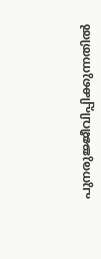പുനരുജ്ജീവിപ്പിക്കുന്നതിൽ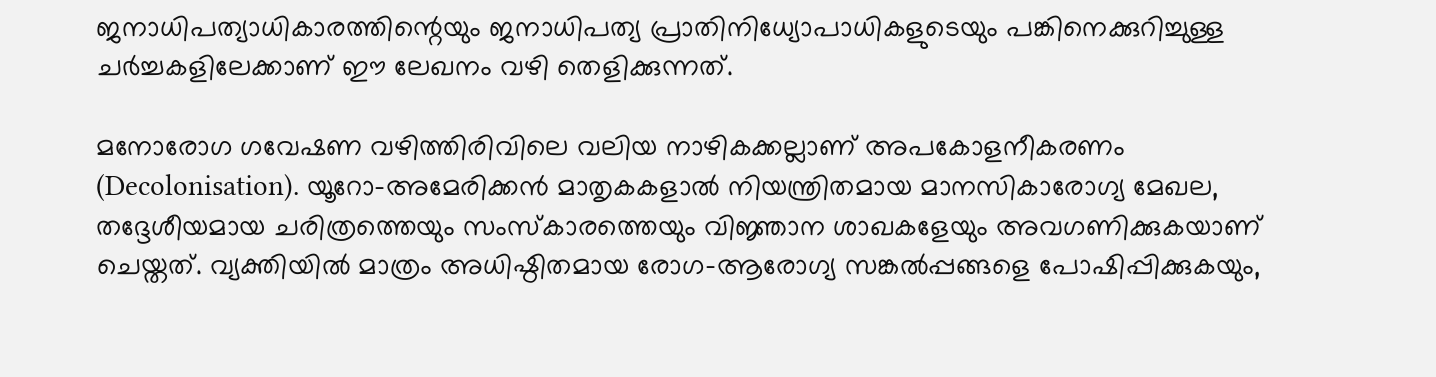ജനാധിപത്യാധികാരത്തിന്റെയും ജനാധിപത്യ പ്രാതിനിധ്യോപാധികളുടെയും പങ്കിനെക്കുറിച്ചുള്ള ചർച്ചകളിലേക്കാണ് ഈ ലേഖനം വഴി തെളിക്കുന്നത്.

മനോരോഗ ഗവേഷണ വഴിത്തിരിവിലെ വലിയ നാഴികക്കല്ലാണ് അപകോളനീകരണം (Decolonisation). യൂറോ-അമേരിക്കൻ മാതൃകകളാൽ നിയന്ത്രിതമായ മാനസികാരോഗ്യ മേഖല, തദ്ദേശീയമായ ചരിത്രത്തെയും സംസ്കാരത്തെയും വിജ്ഞാന ശാഖകളേയും അവഗണിക്കുകയാണ് ചെയ്തത്. വ്യക്തിയിൽ മാത്രം അധിഷ്ഠിതമായ രോഗ-ആരോഗ്യ സങ്കൽപ്പങ്ങളെ പോഷിപ്പിക്കുകയും,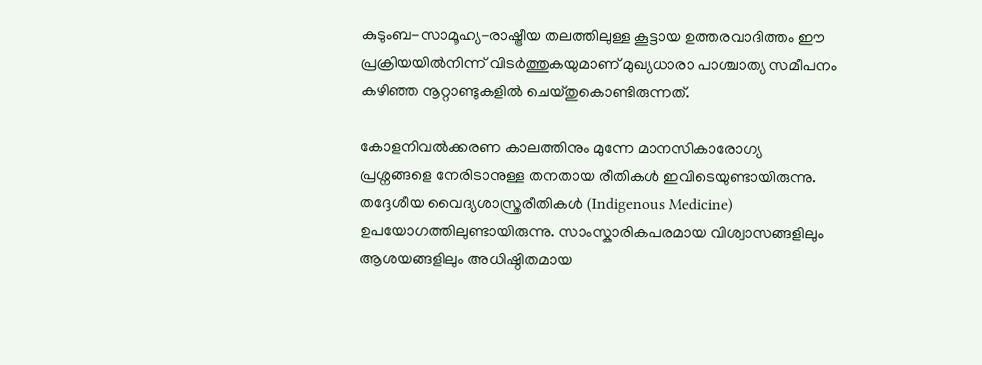കുടുംബ-സാമൂഹ്യ-രാഷ്ട്രീയ തലത്തിലുള്ള കൂട്ടായ ഉത്തരവാദിത്തം ഈ പ്രക്രിയയിൽനിന്ന് വിടർത്തുകയുമാണ് മുഖ്യധാരാ പാശ്ചാത്യ സമീപനം കഴിഞ്ഞ നൂറ്റാണ്ടുകളിൽ ചെയ്തുകൊണ്ടിരുന്നത്.

കോളനിവൽക്കരണ കാലത്തിനും മുന്നേ മാനസികാരോഗ്യ പ്രശ്നങ്ങളെ നേരിടാനുള്ള തനതായ രീതികൾ ഇവിടെയുണ്ടായിരുന്നു. തദ്ദേശീയ വൈദ്യശാസ്ത്രരീതികൾ (Indigenous Medicine) ഉപയോഗത്തിലുണ്ടായിരുന്നു. സാംസ്കാരികപരമായ വിശ്വാസങ്ങളിലും ആശയങ്ങളിലും അധിഷ്ഠിതമായ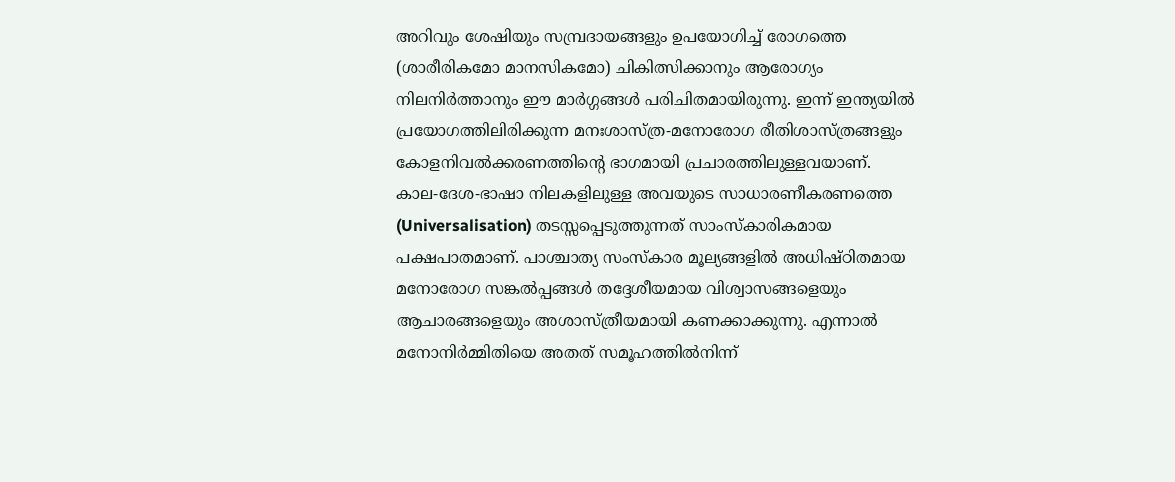അറിവും ശേഷിയും സമ്പ്രദായങ്ങളും ഉപയോഗിച്ച് രോഗത്തെ (ശാരീരികമോ മാനസികമോ) ചികിത്സിക്കാനും ആരോഗ്യം നിലനിർത്താനും ഈ മാർഗ്ഗങ്ങൾ പരിചിതമായിരുന്നു. ഇന്ന് ഇന്ത്യയിൽ പ്രയോഗത്തിലിരിക്കുന്ന മനഃശാസ്ത്ര-മനോരോഗ രീതിശാസ്ത്രങ്ങളും കോളനിവൽക്കരണത്തിന്റെ ഭാഗമായി പ്രചാരത്തിലുള്ളവയാണ്. കാല-ദേശ-ഭാഷാ നിലകളിലുള്ള അവയുടെ സാധാരണീകരണത്തെ (Universalisation) തടസ്സപ്പെടുത്തുന്നത് സാംസ്കാരികമായ പക്ഷപാതമാണ്. പാശ്ചാത്യ സംസ്കാര മൂല്യങ്ങളിൽ അധിഷ്ഠിതമായ മനോരോഗ സങ്കൽപ്പങ്ങൾ തദ്ദേശീയമായ വിശ്വാസങ്ങളെയും ആചാരങ്ങളെയും അശാസ്ത്രീയമായി കണക്കാക്കുന്നു. എന്നാൽ മനോനിർമ്മിതിയെ അതത് സമൂഹത്തിൽനിന്ന്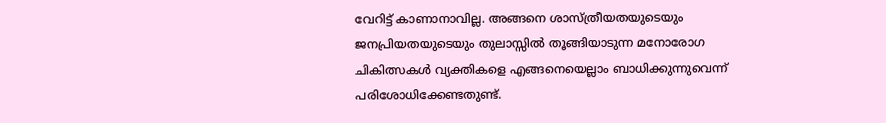വേറിട്ട് കാണാനാവില്ല. അങ്ങനെ ശാസ്ത്രീയതയുടെയും ജനപ്രിയതയുടെയും തുലാസ്സിൽ തൂങ്ങിയാടുന്ന മനോരോഗ ചികിത്സകൾ വ്യക്തികളെ എങ്ങനെയെല്ലാം ബാധിക്കുന്നുവെന്ന് പരിശോധിക്കേണ്ടതുണ്ട്.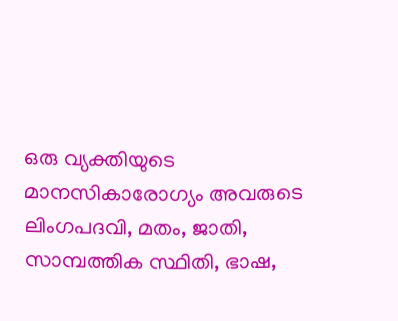ഒരു വ്യക്തിയുടെ മാനസികാരോഗ്യം അവരുടെ ലിംഗപദവി, മതം, ജാതി, സാമ്പത്തിക സ്ഥിതി, ഭാഷ,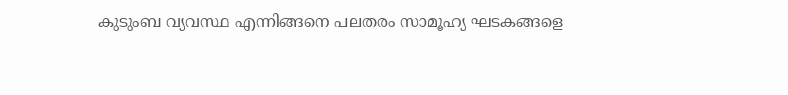കുടുംബ വ്യവസ്ഥ എന്നിങ്ങനെ പലതരം സാമൂഹ്യ ഘടകങ്ങളെ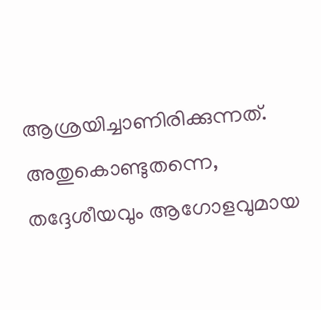ആശ്രയിച്ചാണിരിക്കുന്നത്. അതുകൊണ്ടുതന്നെ, തദ്ദേശീയവും ആഗോളവുമായ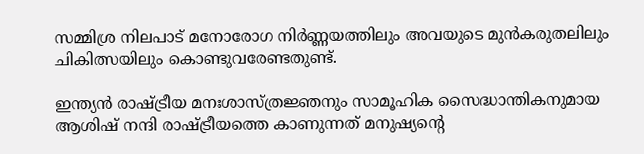സമ്മിശ്ര നിലപാട് മനോരോഗ നിർണ്ണയത്തിലും അവയുടെ മുൻകരുതലിലും ചികിത്സയിലും കൊണ്ടുവരേണ്ടതുണ്ട്.

ഇന്ത്യൻ രാഷ്ട്രീയ മനഃശാസ്ത്രജ്ഞനും സാമൂഹിക സൈദ്ധാന്തികനുമായ ആശിഷ് നന്ദി രാഷ്ട്രീയത്തെ കാണുന്നത് മനുഷ്യന്റെ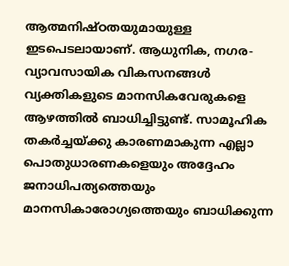ആത്മനിഷ്ഠതയുമായുള്ള ഇടപെടലായാണ്. ആധുനിക, നഗര-വ്യാവസായിക വികസനങ്ങൾ വ്യക്തികളുടെ മാനസികവേരുകളെ ആഴത്തിൽ ബാധിച്ചിട്ടുണ്ട്. സാമൂഹിക തകർച്ചയ്ക്കു കാരണമാകുന്ന എല്ലാ പൊതുധാരണകളെയും അദ്ദേഹം ജനാധിപത്യത്തെയും മാനസികാരോഗ്യത്തെയും ബാധിക്കുന്ന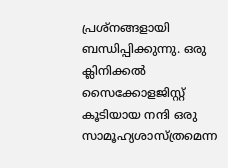പ്രശ്നങ്ങളായി ബന്ധിപ്പിക്കുന്നു. ഒരു ക്ലിനിക്കൽ സൈക്കോളജിസ്റ്റ് കൂടിയായ നന്ദി ഒരു സാമൂഹ്യശാസ്ത്രമെന്ന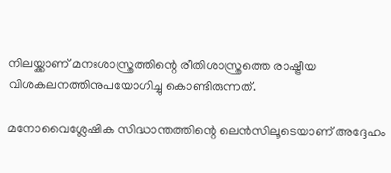നിലയ്ക്കാണ് മനഃശാസ്ത്രത്തിന്റെ രീതിശാസ്ത്രത്തെ രാഷ്ട്രീയ വിശകലനത്തിനുപയോഗിച്ചു കൊണ്ടിരുന്നത്.

മനോവൈശ്ലേഷിക സിദ്ധാന്തത്തിന്റെ ലെൻസിലൂടെയാണ് അദ്ദേഹം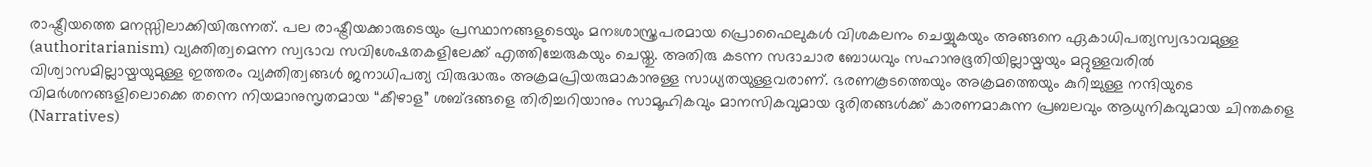രാഷ്ട്രീയത്തെ മനസ്സിലാക്കിയിരുന്നത്. പല രാഷ്ട്രീയക്കാരുടെയും പ്രസ്ഥാനങ്ങളുടെയും മനഃശാസ്ത്രപരമായ പ്രൊഫൈലുകൾ വിശകലനം ചെയ്യുകയും അങ്ങനെ ഏകാധിപത്യസ്വഭാവമുള്ള (authoritarianism) വ്യക്തിത്വമെന്ന സ്വഭാവ സവിശേഷതകളിലേക്ക് എത്തിച്ചേരുകയും ചെയ്തു. അതിരു കടന്ന സദാചാര ബോധവും സഹാനുഭൂതിയില്ലായ്മയും മറ്റുള്ളവരിൽ വിശ്വാസമില്ലായ്മയുമുള്ള ഇത്തരം വ്യക്തിത്വങ്ങൾ ജനാധിപത്യ വിരുദ്ധരും അക്രമപ്രിയരുമാകാനുള്ള സാധ്യതയുള്ളവരാണ്. ഭരണകൂടത്തെയും അക്രമത്തെയും കുറിച്ചുള്ള നന്ദിയുടെ വിമർശനങ്ങളിലൊക്കെ തന്നെ നിയമാനുസൃതമായ “കീഴാള” ശബ്ദങ്ങളെ തിരിച്ചറിയാനും സാമൂഹികവും മാനസികവുമായ ദുരിതങ്ങൾക്ക് കാരണമാകുന്ന പ്രബലവും ആധുനികവുമായ ചിന്തകളെ (Narratives)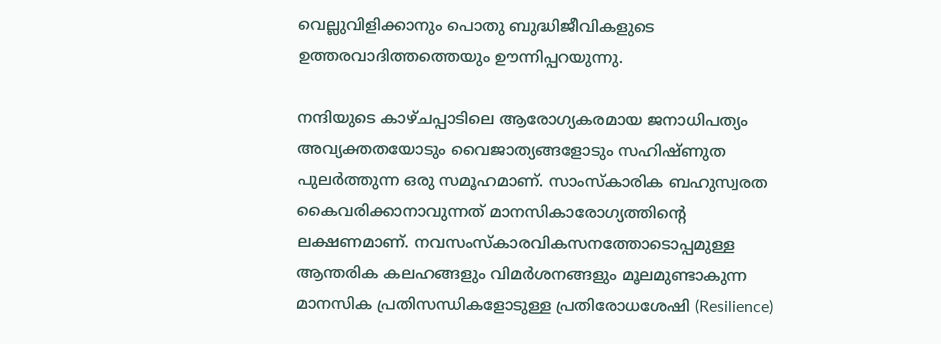വെല്ലുവിളിക്കാനും പൊതു ബുദ്ധിജീവികളുടെ ഉത്തരവാദിത്തത്തെയും ഊന്നിപ്പറയുന്നു.

നന്ദിയുടെ കാഴ്ചപ്പാടിലെ ആരോഗ്യകരമായ ജനാധിപത്യം അവ്യക്തതയോടും വൈജാത്യങ്ങളോടും സഹിഷ്ണുത പുലർത്തുന്ന ഒരു സമൂഹമാണ്. സാംസ്കാരിക ബഹുസ്വരത കൈവരിക്കാനാവുന്നത് മാനസികാരോഗ്യത്തിന്റെ ലക്ഷണമാണ്. നവസംസ്കാരവികസനത്തോടൊപ്പമുള്ള ആന്തരിക കലഹങ്ങളും വിമർശനങ്ങളും മൂലമുണ്ടാകുന്ന മാനസിക പ്രതിസന്ധികളോടുള്ള പ്രതിരോധശേഷി (Resilience)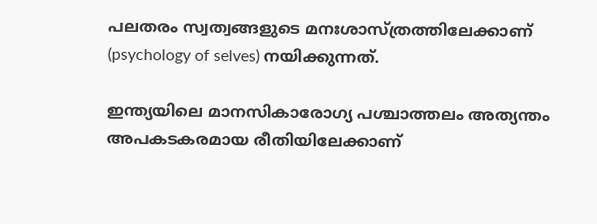പലതരം സ്വത്വങ്ങളുടെ മനഃശാസ്ത്രത്തിലേക്കാണ് (psychology of selves) നയിക്കുന്നത്.

ഇന്ത്യയിലെ മാനസികാരോഗ്യ പശ്ചാത്തലം അത്യന്തം അപകടകരമായ രീതിയിലേക്കാണ്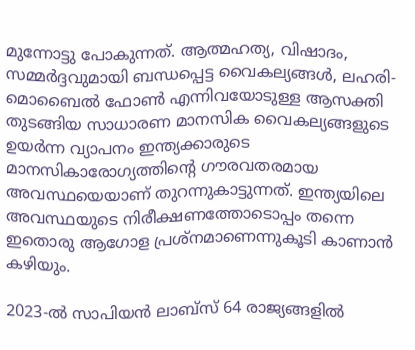മുന്നോട്ടു പോകുന്നത്. ആത്മഹത്യ, വിഷാദം, സമ്മർദ്ദവുമായി ബന്ധപ്പെട്ട വൈകല്യങ്ങൾ, ലഹരി- മൊബൈൽ ഫോൺ എന്നിവയോടുള്ള ആസക്തി തുടങ്ങിയ സാധാരണ മാനസിക വൈകല്യങ്ങളുടെ ഉയർന്ന വ്യാപനം ഇന്ത്യക്കാരുടെ മാനസികാരോഗ്യത്തിന്റെ ഗൗരവതരമായ അവസ്ഥയെയാണ് തുറന്നുകാട്ടുന്നത്. ഇന്ത്യയിലെ അവസ്ഥയുടെ നിരീക്ഷണത്തോടൊപ്പം തന്നെ ഇതൊരു ആഗോള പ്രശ്നമാണെന്നുകൂടി കാണാൻ കഴിയും.

2023-ൽ സാപിയൻ ലാബ്‌സ് 64 രാജ്യങ്ങളിൽ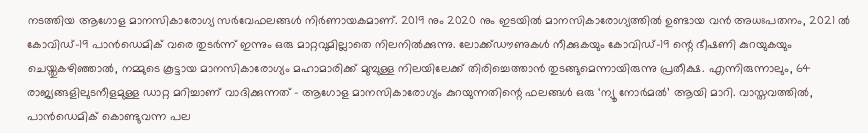നടത്തിയ ആഗോള മാനസികാരോഗ്യ സർവേഫലങ്ങൾ നിർണായകമാണ്. 2019 നും 2020 നും ഇടയിൽ മാനസികാരോഗ്യത്തിൽ ഉണ്ടായ വൻ അധഃപതനം, 2021 ൽ കോവിഡ്-19 പാൻഡെമിക് വരെ തുടർന്ന് ഇന്നും ഒരു മാറ്റവുമില്ലാതെ നിലനിൽക്കുന്നു. ലോക്ക്ഡൗണുകൾ നീക്കുകയും കോവിഡ്-19 ന്റെ ഭീഷണി കുറയുകയും ചെയ്തുകഴിഞ്ഞാൽ, നമ്മുടെ കൂട്ടായ മാനസികാരോഗ്യം മഹാമാരിക്ക് മുമ്പുള്ള നിലയിലേക്ക് തിരിച്ചെത്താൻ തുടങ്ങുമെന്നായിരുന്നു പ്രതീക്ഷ. എന്നിരുന്നാലും, 64 രാജ്യങ്ങളിലുടനീളമുള്ള ഡാറ്റ മറിച്ചാണ് വാദിക്കുന്നത് – ആഗോള മാനസികാരോഗ്യം കുറയുന്നതിന്റെ ഫലങ്ങൾ ഒരു ‘ന്യൂ നോർമൽ’ ആയി മാറി. വാസ്തവത്തിൽ, പാൻഡെമിക് കൊണ്ടുവന്ന പല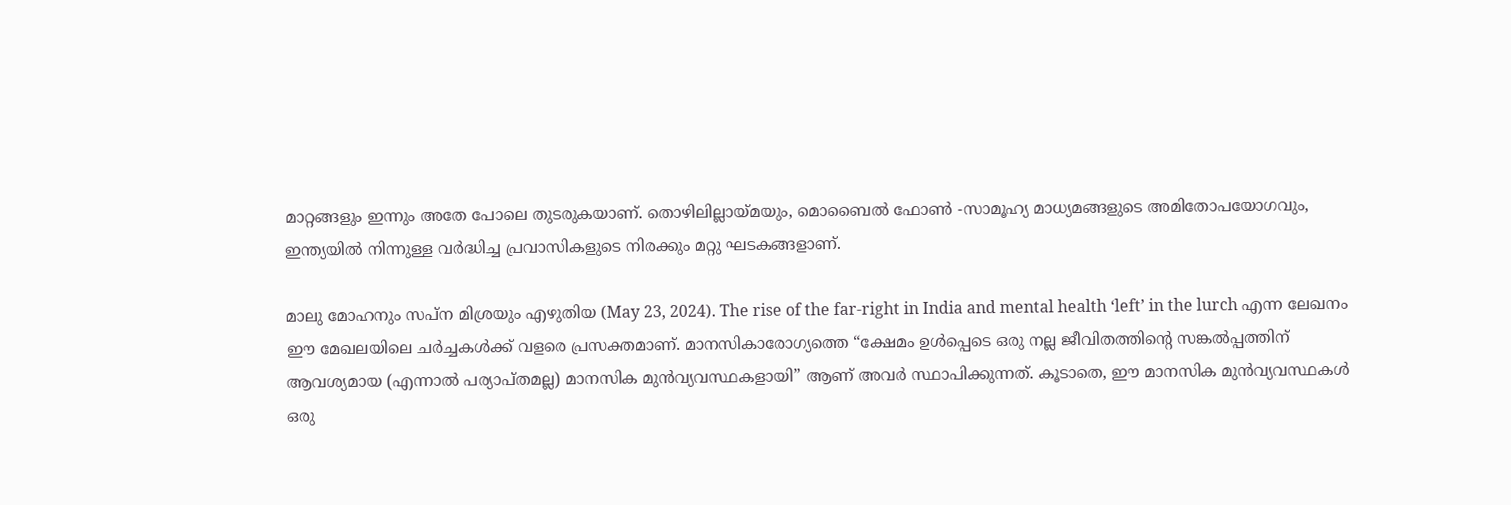മാറ്റങ്ങളും ഇന്നും അതേ പോലെ തുടരുകയാണ്. തൊഴിലില്ലായ്മയും, മൊബൈൽ ഫോൺ -സാമൂഹ്യ മാധ്യമങ്ങളുടെ അമിതോപയോഗവും, ഇന്ത്യയിൽ നിന്നുള്ള വർദ്ധിച്ച പ്രവാസികളുടെ നിരക്കും മറ്റു ഘടകങ്ങളാണ്.

മാലു മോഹനും സപ്ന മിശ്രയും എഴുതിയ (May 23, 2024). The rise of the far-right in India and mental health ‘left’ in the lurch എന്ന ലേഖനം ഈ മേഖലയിലെ ചർച്ചകൾക്ക് വളരെ പ്രസക്തമാണ്. മാനസികാരോഗ്യത്തെ “ക്ഷേമം ഉൾപ്പെടെ ഒരു നല്ല ജീവിതത്തിന്റെ സങ്കൽപ്പത്തിന് ആവശ്യമായ (എന്നാൽ പര്യാപ്തമല്ല) മാനസിക മുൻവ്യവസ്ഥകളായി” ആണ് അവർ സ്ഥാപിക്കുന്നത്. കൂടാതെ, ഈ മാനസിക മുൻവ്യവസ്ഥകൾ ഒരു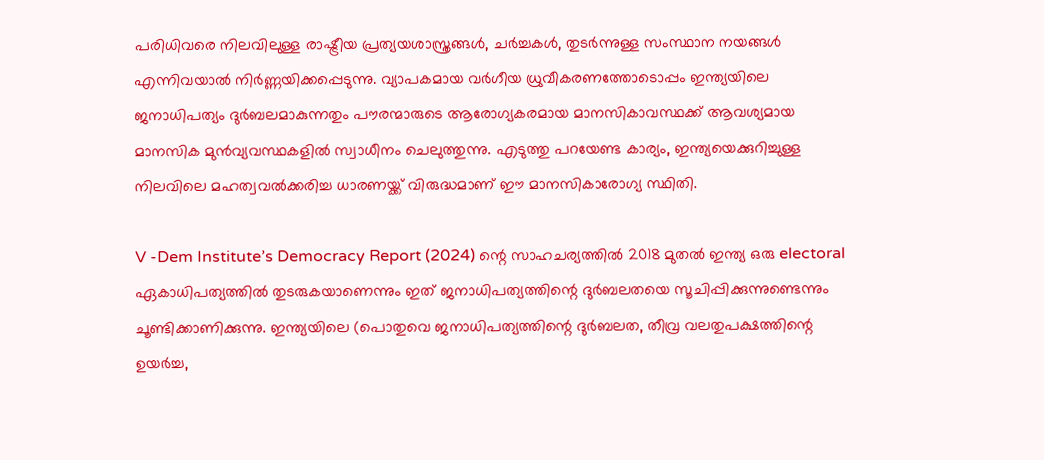പരിധിവരെ നിലവിലുള്ള രാഷ്ട്രീയ പ്രത്യയശാസ്ത്രങ്ങൾ, ചർച്ചകൾ, തുടർന്നുള്ള സംസ്ഥാന നയങ്ങൾ എന്നിവയാൽ നിർണ്ണയിക്കപ്പെടുന്നു. വ്യാപകമായ വർഗീയ ധ്രുവീകരണത്തോടൊപ്പം ഇന്ത്യയിലെ ജനാധിപത്യം ദുർബലമാകുന്നതും പൗരന്മാരുടെ ആരോഗ്യകരമായ മാനസികാവസ്ഥക്ക് ആവശ്യമായ മാനസിക മുൻവ്യവസ്ഥകളിൽ സ്വാധീനം ചെലുത്തുന്നു. എടുത്തു പറയേണ്ട കാര്യം, ഇന്ത്യയെക്കുറിച്ചുള്ള നിലവിലെ മഹത്വവൽക്കരിച്ച ധാരണയ്ക്ക് വിരുദ്ധമാണ് ഈ മാനസികാരോഗ്യ സ്ഥിതി.

V -Dem Institute’s Democracy Report (2024) ന്റെ സാഹചര്യത്തിൽ 2018 മുതൽ ഇന്ത്യ ഒരു electoral ഏകാധിപത്യത്തിൽ തുടരുകയാണെന്നും ഇത് ജനാധിപത്യത്തിന്റെ ദുർബലതയെ സൂചിപ്പിക്കുന്നുണ്ടെന്നും ചൂണ്ടിക്കാണിക്കുന്നു. ഇന്ത്യയിലെ (പൊതുവെ ജനാധിപത്യത്തിന്റെ ദുർബലത, തീവ്ര വലതുപക്ഷത്തിന്റെ ഉയർച്ച,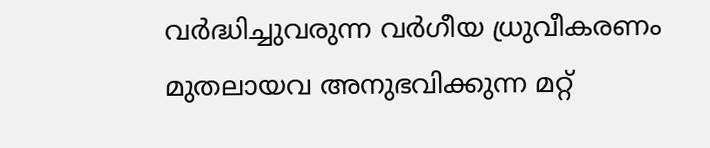വർദ്ധിച്ചുവരുന്ന വർഗീയ ധ്രുവീകരണം മുതലായവ അനുഭവിക്കുന്ന മറ്റ്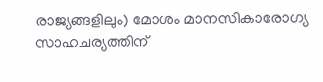രാജ്യങ്ങളിലും) മോശം മാനസികാരോഗ്യ സാഹചര്യത്തിന്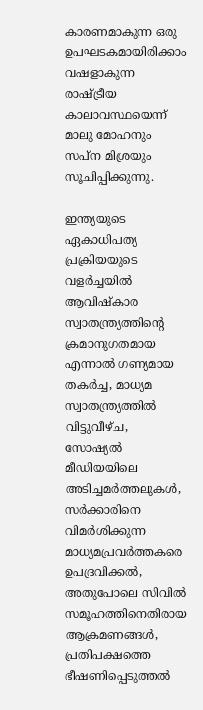കാരണമാകുന്ന ഒരു ഉപഘടകമായിരിക്കാം വഷളാകുന്ന രാഷ്ട്രീയ കാലാവസ്ഥയെന്ന് മാലു മോഹനും സപ്ന മിശ്രയും സൂചിപ്പിക്കുന്നു.

ഇന്ത്യയുടെ ഏകാധിപത്യ പ്രക്രിയയുടെ വളർച്ചയിൽ ആവിഷ്കാര സ്വാതന്ത്ര്യത്തിന്റെ ക്രമാനുഗതമായ എന്നാൽ ഗണ്യമായ തകർച്ച, മാധ്യമ സ്വാതന്ത്ര്യത്തിൽ വിട്ടുവീഴ്ച, സോഷ്യൽ മീഡിയയിലെ അടിച്ചമർത്തലുകൾ, സർക്കാരിനെ വിമർശിക്കുന്ന മാധ്യമപ്രവർത്തകരെ ഉപദ്രവിക്കൽ, അതുപോലെ സിവിൽ സമൂഹത്തിനെതിരായ ആക്രമണങ്ങൾ, പ്രതിപക്ഷത്തെ ഭീഷണിപ്പെടുത്തൽ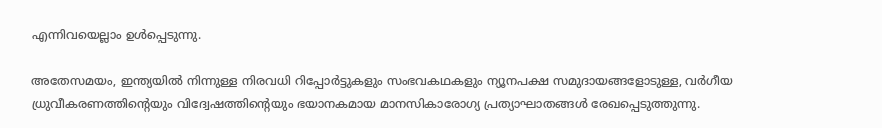എന്നിവയെല്ലാം ഉൾപ്പെടുന്നു.

അതേസമയം, ഇന്ത്യയിൽ നിന്നുള്ള നിരവധി റിപ്പോർട്ടുകളും സംഭവകഥകളും ന്യൂനപക്ഷ സമുദായങ്ങളോടുള്ള, വർഗീയ ധ്രുവീകരണത്തിന്റെയും വിദ്വേഷത്തിന്റെയും ഭയാനകമായ മാനസികാരോഗ്യ പ്രത്യാഘാതങ്ങൾ രേഖപ്പെടുത്തുന്നു.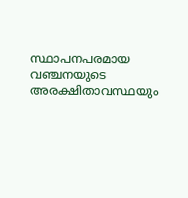സ്ഥാപനപരമായ വഞ്ചനയുടെ അരക്ഷിതാവസ്ഥയും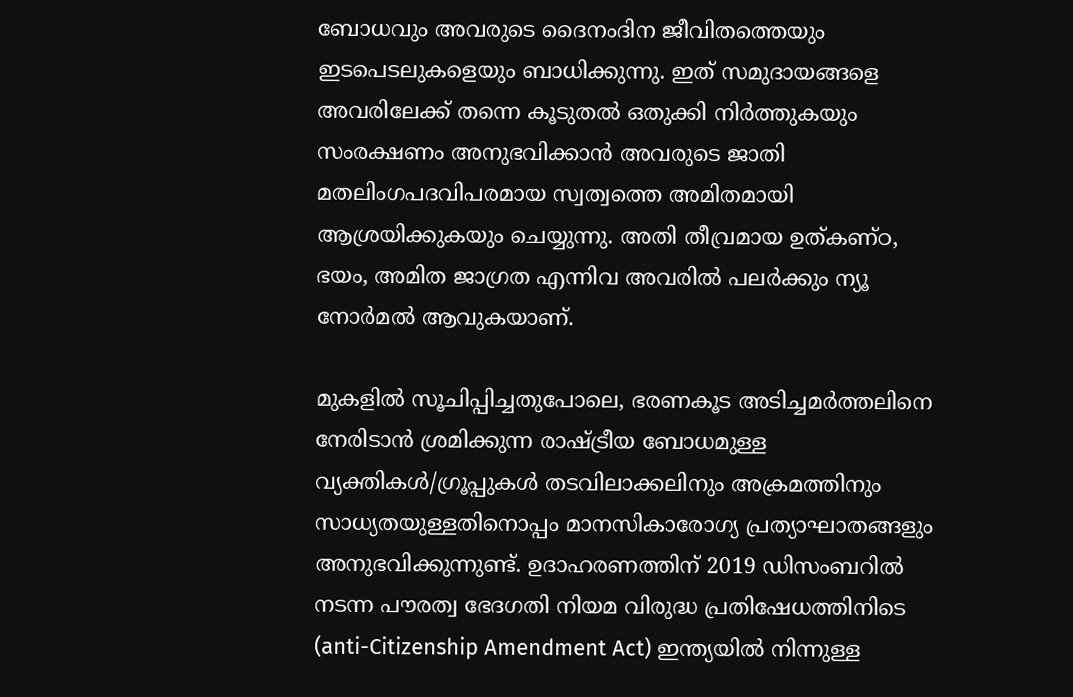ബോധവും അവരുടെ ദൈനംദിന ജീവിതത്തെയും ഇടപെടലുകളെയും ബാധിക്കുന്നു. ഇത് സമുദായങ്ങളെ അവരിലേക്ക്‌ തന്നെ കൂടുതൽ ഒതുക്കി നിർത്തുകയും സംരക്ഷണം അനുഭവിക്കാൻ അവരുടെ ജാതി മതലിംഗപദവിപരമായ സ്വത്വത്തെ അമിതമായി ആശ്രയിക്കുകയും ചെയ്യുന്നു. അതി തീവ്രമായ ഉത്കണ്ഠ, ഭയം, അമിത ജാഗ്രത എന്നിവ അവരിൽ പലർക്കും ന്യൂ നോർമൽ ആവുകയാണ്.

മുകളിൽ സൂചിപ്പിച്ചതുപോലെ, ഭരണകൂട അടിച്ചമർത്തലിനെ നേരിടാൻ ശ്രമിക്കുന്ന രാഷ്ട്രീയ ബോധമുള്ള വ്യക്തികൾ/ഗ്രൂപ്പുകൾ തടവിലാക്കലിനും അക്രമത്തിനും സാധ്യതയുള്ളതിനൊപ്പം മാനസികാരോഗ്യ പ്രത്യാഘാതങ്ങളും അനുഭവിക്കുന്നുണ്ട്. ഉദാഹരണത്തിന് 2019 ഡിസംബറിൽ നടന്ന പൗരത്വ ഭേദഗതി നിയമ വിരുദ്ധ പ്രതിഷേധത്തിനിടെ (anti-Citizenship Amendment Act) ഇന്ത്യയിൽ നിന്നുള്ള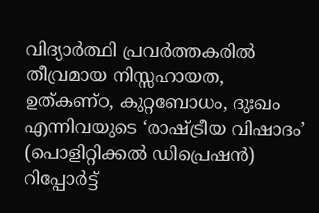വിദ്യാർത്ഥി പ്രവർത്തകരിൽ തീവ്രമായ നിസ്സഹായത, ഉത്കണ്ഠ, കുറ്റബോധം, ദുഃഖം എന്നിവയുടെ ‘രാഷ്ട്രീയ വിഷാദം’ (പൊളിറ്റിക്കൽ ഡിപ്രെഷൻ) റിപ്പോർട്ട്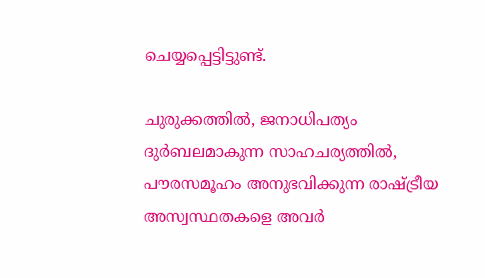ചെയ്യപ്പെട്ടിട്ടുണ്ട്.

ചുരുക്കത്തിൽ, ജനാധിപത്യം ദുർബലമാകുന്ന സാഹചര്യത്തിൽ, പൗരസമൂഹം അനുഭവിക്കുന്ന രാഷ്ട്രീയ അസ്വസ്ഥതകളെ അവർ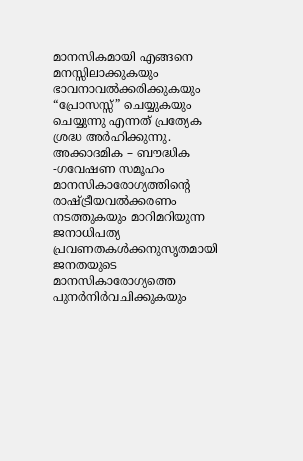മാനസികമായി എങ്ങനെ മനസ്സിലാക്കുകയും ഭാവനാവൽക്കരിക്കുകയും “പ്രോസസ്സ്” ചെയ്യുകയും ചെയ്യുന്നു എന്നത് പ്രത്യേക ശ്രദ്ധ അർഹിക്കുന്നു. അക്കാദമിക – ബൗദ്ധിക -ഗവേഷണ സമൂഹം മാനസികാരോഗ്യത്തിന്റെ രാഷ്ട്രീയവൽക്കരണം നടത്തുകയും മാറിമറിയുന്ന ജനാധിപത്യ പ്രവണതകൾക്കനുസൃതമായി ജനതയുടെ മാനസികാരോഗ്യത്തെ പുനർനിർവചിക്കുകയും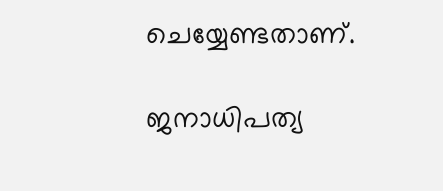ചെയ്യേണ്ടതാണ്.

ജനാധിപത്യ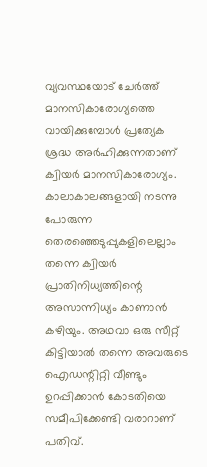വ്യവസ്ഥയോട് ചേർത്ത് മാനസികാരോഗ്യത്തെ വായിക്കുമ്പോൾ പ്രത്യേക ശ്രദ്ധ അർഹിക്കുന്നതാണ് ക്വിയർ മാനസികാരോഗ്യം. കാലാകാലങ്ങളായി നടന്നു പോരുന്ന തെരഞ്ഞെടുപ്പുകളിലെല്ലാം തന്നെ ക്വിയർ പ്രാതിനിധ്യത്തിന്റെ അസാന്നിധ്യം കാണാൻ കഴിയും. അഥവാ ഒരു സീറ്റ് കിട്ടിയാൽ തന്നെ അവരുടെ ഐഡന്റിറ്റി വീണ്ടും ഉറപ്പിക്കാൻ കോടതിയെ സമീപിക്കേണ്ടി വരാറാണ്‌ പതിവ്.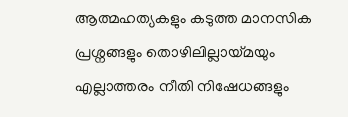ആത്മഹത്യകളും കടുത്ത മാനസിക പ്രശ്നങ്ങളും തൊഴിലില്ലായ്മയും എല്ലാത്തരം നീതി നിഷേധങ്ങളും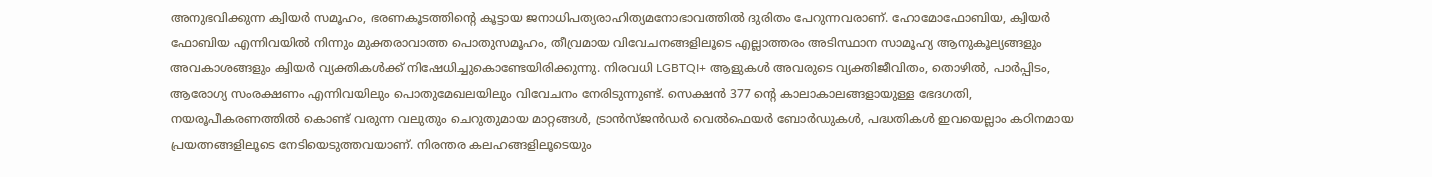അനുഭവിക്കുന്ന ക്വിയർ സമൂഹം, ഭരണകൂടത്തിന്റെ കൂട്ടായ ജനാധിപത്യരാഹിത്യമനോഭാവത്തിൽ ദുരിതം പേറുന്നവരാണ്. ഹോമോഫോബിയ, ക്വിയർ ഫോബിയ എന്നിവയിൽ നിന്നും മുക്തരാവാത്ത പൊതുസമൂഹം, തീവ്രമായ വിവേചനങ്ങളിലൂടെ എല്ലാത്തരം അടിസ്ഥാന സാമൂഹ്യ ആനുകൂല്യങ്ങളും അവകാശങ്ങളും ക്വിയർ വ്യക്തികൾക്ക് നിഷേധിച്ചുകൊണ്ടേയിരിക്കുന്നു. നിരവധി LGBTQI+ ആളുകൾ അവരുടെ വ്യക്തിജീവിതം, തൊഴിൽ, പാർപ്പിടം, ആരോഗ്യ സംരക്ഷണം എന്നിവയിലും പൊതുമേഖലയിലും വിവേചനം നേരിടുന്നുണ്ട്. സെക്ഷൻ 377 ന്റെ കാലാകാലങ്ങളായുള്ള ഭേദഗതി, നയരൂപീകരണത്തിൽ കൊണ്ട് വരുന്ന വലുതും ചെറുതുമായ മാറ്റങ്ങൾ, ട്രാൻസ്‍ജൻഡർ വെൽഫെയർ ബോർഡുകൾ, പദ്ധതികൾ ഇവയെല്ലാം കഠിനമായ പ്രയത്നങ്ങളിലൂടെ നേടിയെടുത്തവയാണ്. നിരന്തര കലഹങ്ങളിലൂടെയും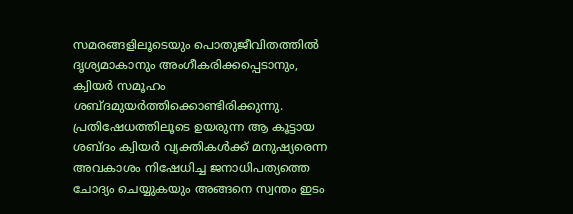സമരങ്ങളിലൂടെയും പൊതുജീവിതത്തിൽ ദൃശ്യമാകാനും അംഗീകരിക്കപ്പെടാനും, ക്വിയർ സമൂഹം ശബ്ദമുയർത്തിക്കൊണ്ടിരിക്കുന്നു. പ്രതിഷേധത്തിലൂടെ ഉയരുന്ന ആ കൂട്ടായ ശബ്ദം ക്വിയർ വ്യക്തികൾക്ക് മനുഷ്യരെന്ന അവകാശം നിഷേധിച്ച ജനാധിപത്യത്തെ ചോദ്യം ചെയ്യുകയും അങ്ങനെ സ്വന്തം ഇടം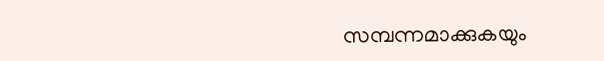സമ്പന്നമാക്കുകയും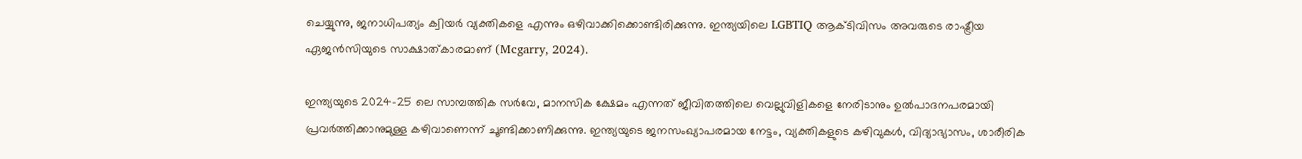ചെയ്യുന്നു, ജനാധിപത്യം ക്വിയർ വ്യക്തികളെ എന്നും ഒഴിവാക്കിക്കൊണ്ടിരിക്കുന്നു. ഇന്ത്യയിലെ LGBTIQ ആക്ടിവിസം അവരുടെ രാഷ്ട്രീയ ഏജൻസിയുടെ സാക്ഷാത്കാരമാണ് (Mcgarry, 2024).

ഇന്ത്യയുടെ 2024-25 ലെ സാമ്പത്തിക സർവേ, മാനസിക ക്ഷേമം എന്നത് ജീവിതത്തിലെ വെല്ലുവിളികളെ നേരിടാനും ഉൽ‌പാദനപരമായി പ്രവർത്തിക്കാനുമുള്ള കഴിവാണെന്ന് ചൂണ്ടിക്കാണിക്കുന്നു. ഇന്ത്യയുടെ ജനസംഖ്യാപരമായ നേട്ടം, വ്യക്തികളുടെ കഴിവുകൾ, വിദ്യാഭ്യാസം, ശാരീരിക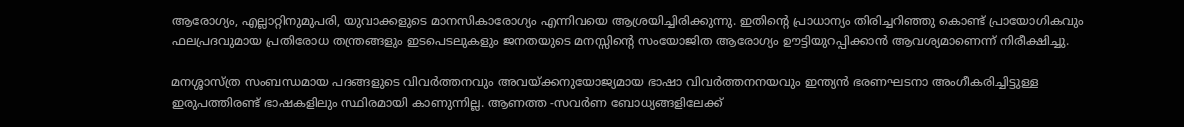ആരോഗ്യം, എല്ലാറ്റിനുമുപരി, യുവാക്കളുടെ മാനസികാരോഗ്യം എന്നിവയെ ആശ്രയിച്ചിരിക്കുന്നു. ഇതിന്റെ പ്രാധാന്യം തിരിച്ചറിഞ്ഞു കൊണ്ട് പ്രായോഗികവും ഫലപ്രദവുമായ പ്രതിരോധ തന്ത്രങ്ങളും ഇടപെടലുകളും ജനതയുടെ മനസ്സിന്റെ സംയോജിത ആരോഗ്യം ഊട്ടിയുറപ്പിക്കാൻ ആവശ്യമാണെന്ന് നിരീക്ഷിച്ചു.

മനശ്ശാസ്ത്ര സംബന്ധമായ പദങ്ങളുടെ വിവർത്തനവും അവയ്ക്കനുയോജ്യമായ ഭാഷാ വിവർത്തനനയവും ഇന്ത്യൻ ഭരണഘടനാ അംഗീകരിച്ചിട്ടുള്ള ഇരുപത്തിരണ്ട് ഭാഷകളിലും സ്ഥിരമായി കാണുന്നില്ല. ആണത്ത -സവർണ ബോധ്യങ്ങളിലേക്ക്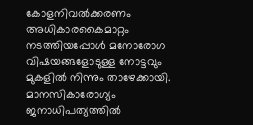കോളനിവൽക്കരണം അധികാരകൈമാറ്റം നടത്തിയപ്പോൾ മനോരോഗ വിഷയങ്ങളോടുള്ള നോട്ടവും മുകളിൽ നിന്നും താഴേക്കായി. മാനസികാരോഗ്യം ജനാധിപത്യത്തിൽ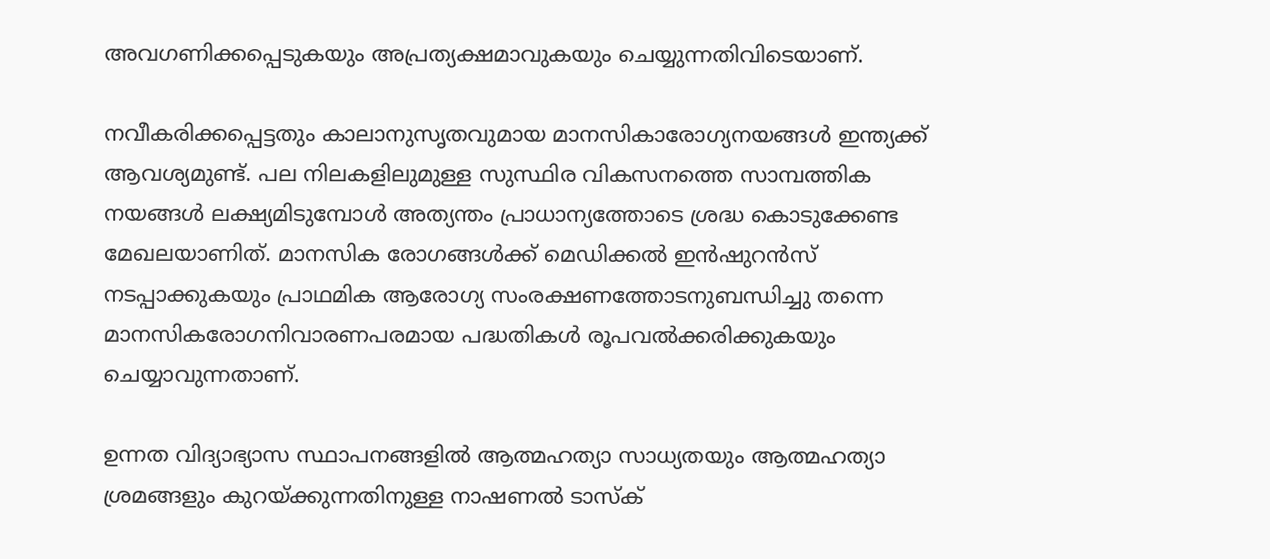അവഗണിക്കപ്പെടുകയും അപ്രത്യക്ഷമാവുകയും ചെയ്യുന്നതിവിടെയാണ്.

നവീകരിക്കപ്പെട്ടതും കാലാനുസൃതവുമായ മാനസികാരോഗ്യനയങ്ങൾ ഇന്ത്യക്ക് ആവശ്യമുണ്ട്. പല നിലകളിലുമുള്ള സുസ്ഥിര വികസനത്തെ സാമ്പത്തിക നയങ്ങൾ ലക്ഷ്യമിടുമ്പോൾ അത്യന്തം പ്രാധാന്യത്തോടെ ശ്രദ്ധ കൊടുക്കേണ്ട മേഖലയാണിത്. മാനസിക രോഗങ്ങൾക്ക് മെഡിക്കൽ ഇൻഷുറൻസ് നടപ്പാക്കുകയും പ്രാഥമിക ആരോഗ്യ സംരക്ഷണത്തോടനുബന്ധിച്ചു തന്നെ മാനസികരോഗനിവാരണപരമായ പദ്ധതികൾ രൂപവൽക്കരിക്കുകയും ചെയ്യാവുന്നതാണ്.

ഉന്നത വിദ്യാഭ്യാസ സ്ഥാപനങ്ങളിൽ ആത്മഹത്യാ സാധ്യതയും ആത്മഹത്യാ ശ്രമങ്ങളും കുറയ്ക്കുന്നതിനുള്ള നാഷണൽ ടാസ്ക്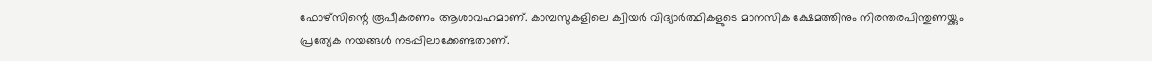ഫോഴ്‌സിന്റെ രൂപീകരണം ആശാവഹമാണ്. കാമ്പസുകളിലെ ക്വിയർ വിദ്യാർത്ഥികളുടെ മാനസിക ക്ഷേമത്തിനും നിരന്തരപിന്തുണയ്ക്കും പ്രത്യേക നയങ്ങൾ നടപ്പിലാക്കേണ്ടതാണ്.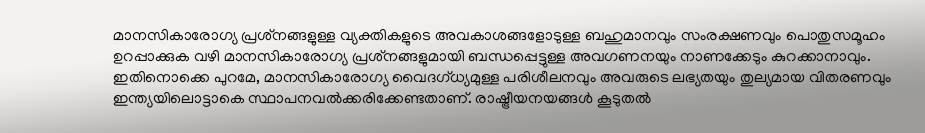മാനസികാരോഗ്യ പ്രശ്‌നങ്ങളുള്ള വ്യക്തികളുടെ അവകാശങ്ങളോടുള്ള ബഹുമാനവും സംരക്ഷണവും പൊതുസമൂഹം ഉറപ്പാക്കുക വഴി മാനസികാരോഗ്യ പ്രശ്‌നങ്ങളുമായി ബന്ധപ്പെട്ടുള്ള അവഗണനയും നാണക്കേടും കുറക്കാനാവും. ഇതിനൊക്കെ പുറമേ, മാനസികാരോഗ്യ വൈദഗ്ധ്യമുള്ള പരിശീലനവും അവരുടെ ലഭ്യതയും തുല്യമായ വിതരണവും ഇന്ത്യയിലൊട്ടാകെ സ്ഥാപനവൽക്കരിക്കേണ്ടതാണ്. രാഷ്ട്രീയനയങ്ങൾ കൂടുതൽ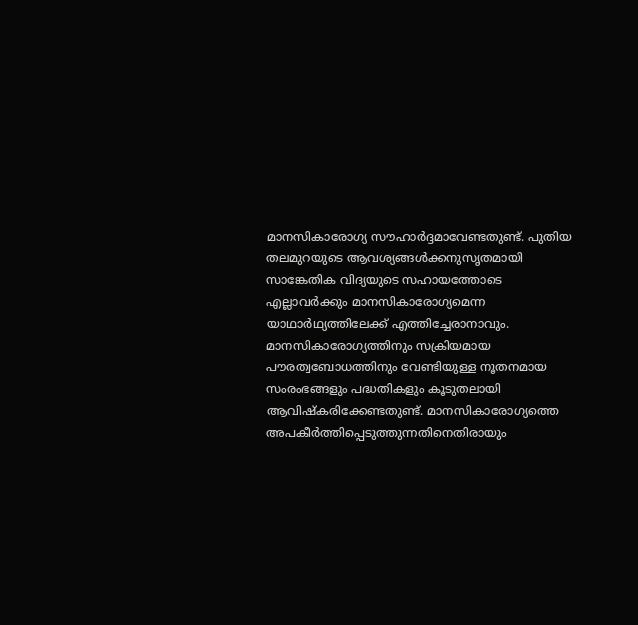മാനസികാരോഗ്യ സൗഹാർദ്ദമാവേണ്ടതുണ്ട്. പുതിയ തലമുറയുടെ ആവശ്യങ്ങൾക്കനുസൃതമായി സാങ്കേതിക വിദ്യയുടെ സഹായത്തോടെ എല്ലാവർക്കും മാനസികാരോഗ്യമെന്ന യാഥാർഥ്യത്തിലേക്ക് എത്തിച്ചേരാനാവും. മാനസികാരോഗ്യത്തിനും സക്രിയമായ പൗരത്വബോധത്തിനും വേണ്ടിയുള്ള നൂതനമായ സംരംഭങ്ങളും പദ്ധതികളും കൂടുതലായി ആവിഷ്കരിക്കേണ്ടതുണ്ട്. മാനസികാരോഗ്യത്തെ അപകീർത്തിപ്പെടുത്തുന്നതിനെതിരായും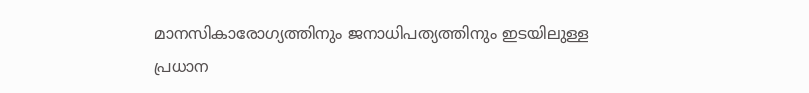മാനസികാരോഗ്യത്തിനും ജനാധിപത്യത്തിനും ഇടയിലുള്ള പ്രധാന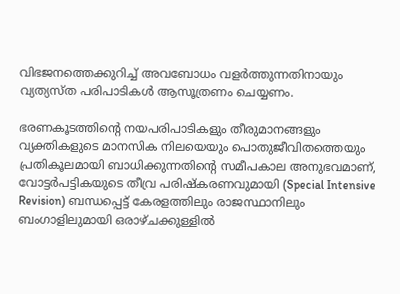വിഭജനത്തെക്കുറിച്ച് അവബോധം വളർത്തുന്നതിനായും വ്യത്യസ്ത പരിപാടികൾ ആസൂത്രണം ചെയ്യണം.

ഭരണകൂടത്തിന്റെ നയപരിപാടികളും തീരുമാനങ്ങളും വ്യക്തികളുടെ മാനസിക നിലയെയും പൊതുജീവിതത്തെയും പ്രതികൂലമായി ബാധിക്കുന്നതിന്റെ സമീപകാല അനുഭവമാണ്, വോട്ടർപട്ടികയുടെ തീവ്ര പരിഷ്കരണവുമായി (Special Intensive Revision) ബന്ധപ്പെട്ട് കേരളത്തിലും രാജസ്ഥാനിലും ബംഗാളിലുമായി ഒരാഴ്ചക്കുള്ളിൽ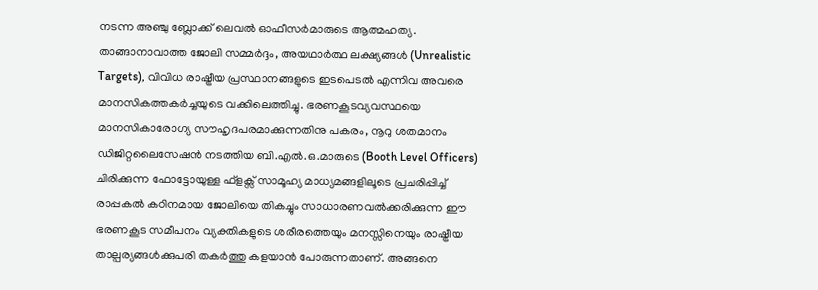നടന്ന അഞ്ചു ബ്ലോക്ക് ലെവൽ ഓഫീസർമാരുടെ ആത്മഹത്യ. താങ്ങാനാവാത്ത ജോലി സമ്മർദ്ദം, അയഥാർത്ഥ ലക്ഷ്യങ്ങൾ (Unrealistic Targets), വിവിധ രാഷ്ട്രീയ പ്രസ്ഥാനങ്ങളുടെ ഇടപെടൽ എന്നിവ അവരെ മാനസികത്തകർച്ചയുടെ വക്കിലെത്തിച്ചു. ഭരണകൂടവ്യവസ്ഥയെ മാനസികാരോഗ്യ സൗഹൃദപരമാക്കുന്നതിനു പകരം, നൂറു ശതമാനം ഡിജിറ്റലൈസേഷൻ നടത്തിയ ബി.എൽ.ഒ.മാരുടെ (Booth Level Officers) ചിരിക്കുന്ന ഫോട്ടോയുള്ള ഫ്ളക്സ് സാമൂഹ്യ മാധ്യമങ്ങളിലൂടെ പ്രചരിപ്പിച്ച് രാപ്പകൽ കഠിനമായ ജോലിയെ തികച്ചും സാധാരണവൽക്കരിക്കുന്ന ഈ ഭരണകൂട സമീപനം വ്യക്തികളുടെ ശരീരത്തെയും മനസ്സിനെയും രാഷ്ട്രീയ താല്പര്യങ്ങൾക്കുപരി തകർത്തു കളയാൻ പോരുന്നതാണ്. അങ്ങനെ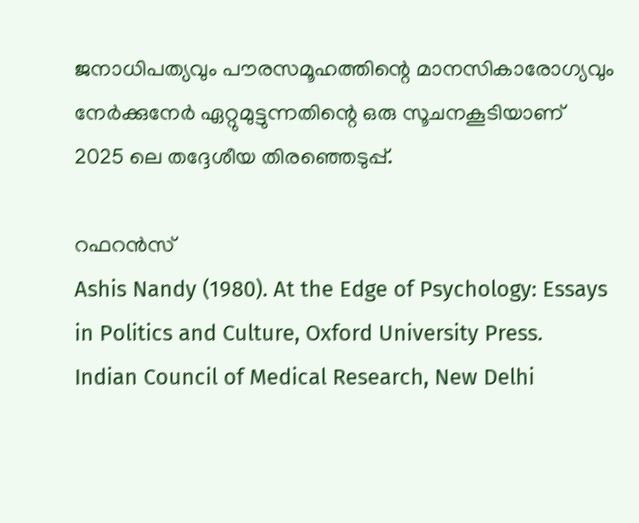ജനാധിപത്യവും പൗരസമൂഹത്തിന്റെ മാനസികാരോഗ്യവും നേർക്കുനേർ ഏറ്റുമുട്ടുന്നതിന്റെ ഒരു സൂചനകൂടിയാണ് 2025 ലെ തദ്ദേശീയ തിരഞ്ഞെടുപ്പ്.

റഫറൻസ്
Ashis Nandy (1980). At the Edge of Psychology: Essays in Politics and Culture, Oxford University Press.
Indian Council of Medical Research, New Delhi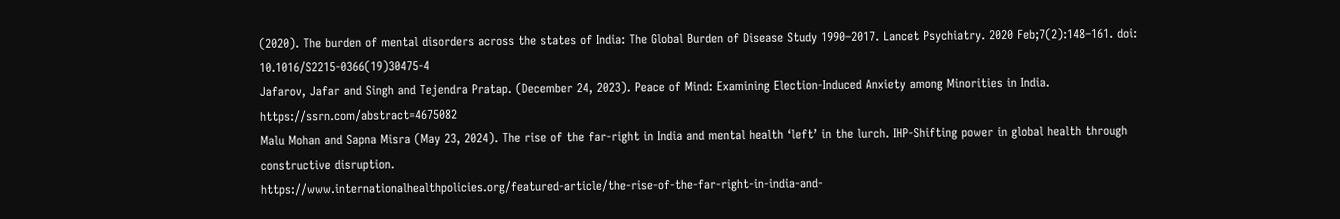(2020). The burden of mental disorders across the states of India: The Global Burden of Disease Study 1990–2017. Lancet Psychiatry. 2020 Feb;7(2):148–161. doi: 10.1016/S2215-0366(19)30475-4
Jafarov, Jafar and Singh and Tejendra Pratap. (December 24, 2023). Peace of Mind: Examining Election-Induced Anxiety among Minorities in India. https://ssrn.com/abstract=4675082
Malu Mohan and Sapna Misra (May 23, 2024). The rise of the far-right in India and mental health ‘left’ in the lurch. IHP-Shifting power in global health through constructive disruption.
https://www.internationalhealthpolicies.org/featured-article/the-rise-of-the-far-right-in-india-and-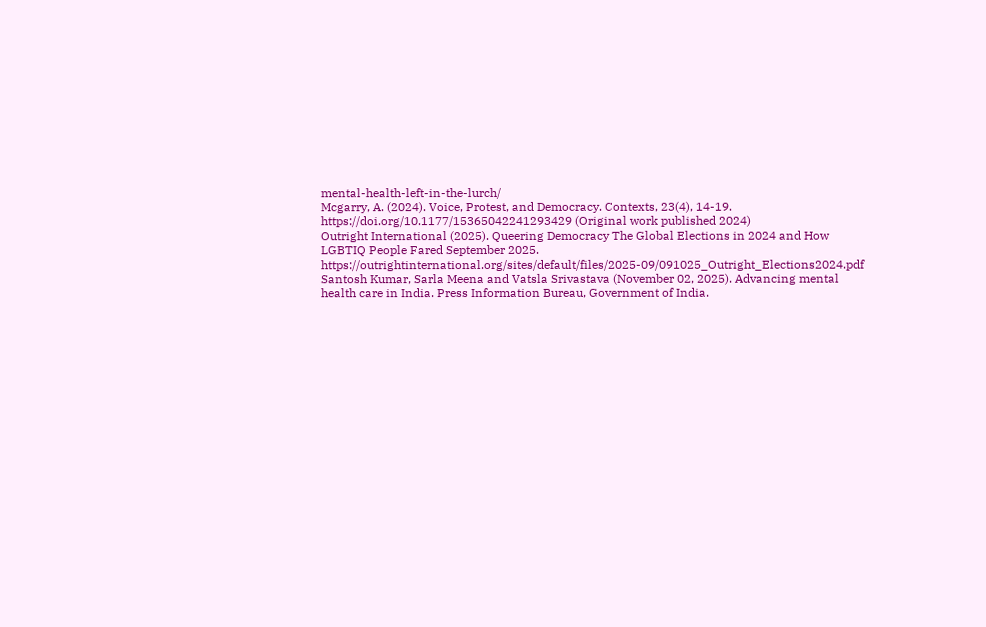mental-health-left-in-the-lurch/
Mcgarry, A. (2024). Voice, Protest, and Democracy. Contexts, 23(4), 14-19. https://doi.org/10.1177/15365042241293429 (Original work published 2024)
Outright International (2025). Queering Democracy The Global Elections in 2024 and How LGBTIQ People Fared September 2025. https://outrightinternational.org/sites/default/files/2025-09/091025_Outright_Elections2024.pdf
Santosh Kumar, Sarla Meena and Vatsla Srivastava (November 02, 2025). Advancing mental health care in India. Press Information Bureau, Government of India.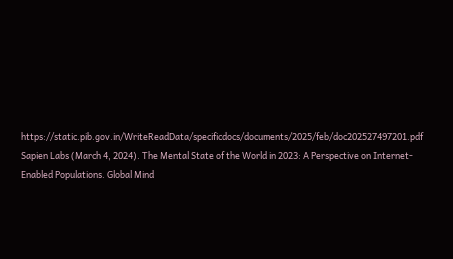https://static.pib.gov.in/WriteReadData/specificdocs/documents/2025/feb/doc202527497201.pdf
Sapien Labs (March 4, 2024). The Mental State of the World in 2023: A Perspective on Internet-Enabled Populations. Global Mind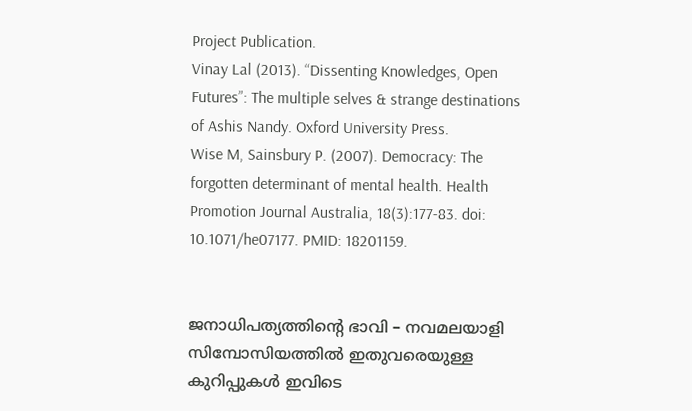Project Publication.
Vinay Lal (2013). “Dissenting Knowledges, Open Futures”: The multiple selves & strange destinations of Ashis Nandy. Oxford University Press.
Wise M, Sainsbury P. (2007). Democracy: The forgotten determinant of mental health. Health Promotion Journal Australia, 18(3):177-83. doi: 10.1071/he07177. PMID: 18201159.


ജനാധിപത്യത്തിൻ്റെ ഭാവി – നവമലയാളി സിമ്പോസിയത്തിൽ ഇതുവരെയുള്ള കുറിപ്പുകൾ ഇവിടെ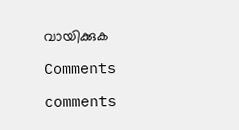വായിക്കുക

Comments

comments